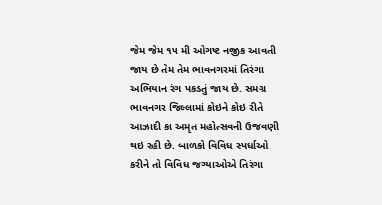જેમ જેમ ૧૫ મી ઓગષ્ટ નજીક આવતી જાય છે તેમ તેમ ભાવનગરમાં તિરંગા અભિયાન રંગ પકડતું જાય છે. સમગ્ર ભાવનગર જિલ્લામાં કોઇને કોઇ રીતે આઝાદી કા અમૃત મહોત્સવની ઉજવણી થઇ રહી છે. બાળકો વિવિધ સ્પર્ધાઓ કરીને તો વિવિધ જગ્યાઓએ તિરંગા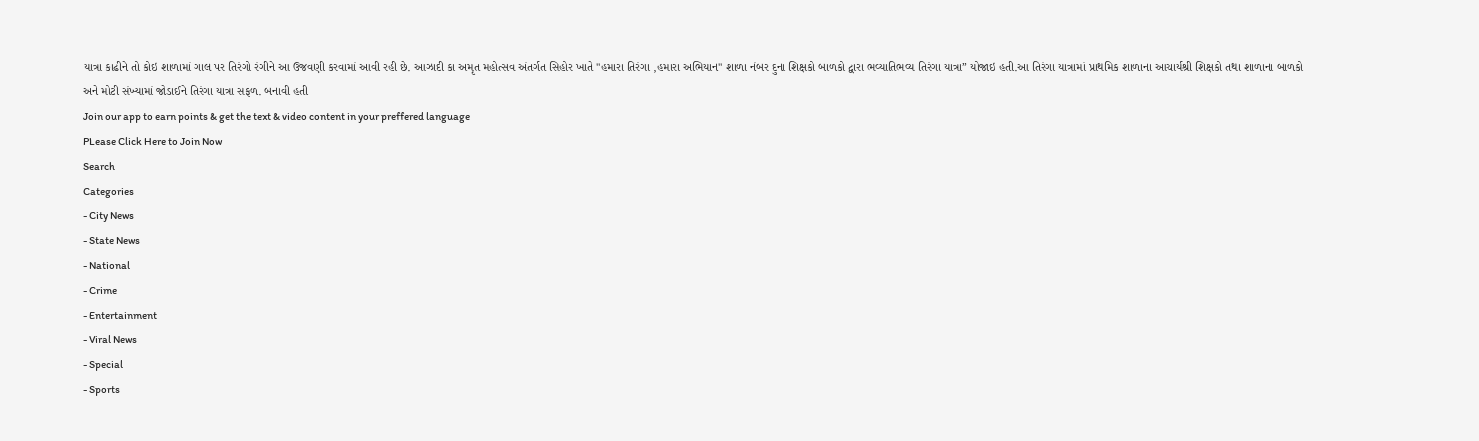યાત્રા કાઢીને તો કોઇ શાળામાં ગાલ પર તિરંગો રંગીને આ ઉજવણી કરવામાં આવી રહી છે. આઝાદી કા અમૃત મહોત્સવ અંતર્ગત સિહોર ખાતે "હમારા તિરંગા ,હમારા અભિયાન" શાળા નંબર દુના શિક્ષકો બાળકો દ્વારા ભવ્યાતિભવ્ય તિરંગા યાત્રા” યોજાઇ હતી.આ તિરંગા યાત્રામાં પ્રાથમિક શાળાના આચાર્યશ્રી શિક્ષકો તથા શાળાના બાળકો અને મોટી સંખ્યામાં જોડાઈને તિરંગા યાત્રા સફળ. બનાવી હતી
Join our app to earn points & get the text & video content in your preffered language
PLease Click Here to Join Now
Search
Categories
- City News
- State News
- National
- Crime
- Entertainment
- Viral News
- Special
- Sports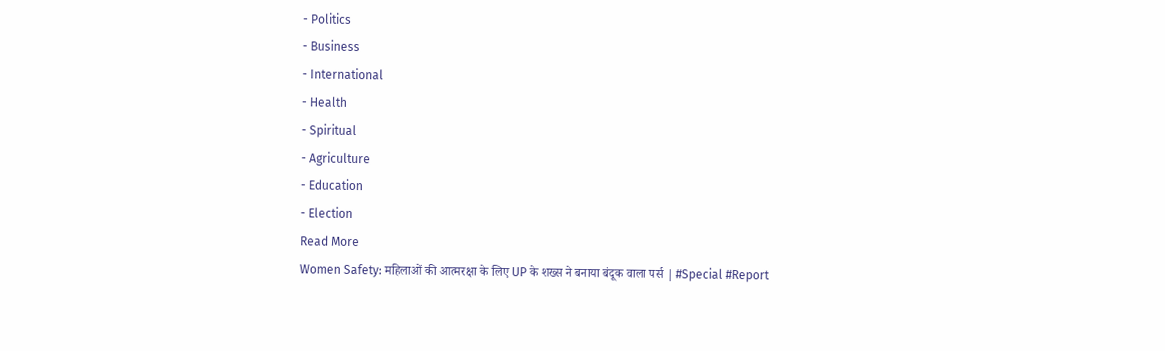- Politics
- Business
- International
- Health
- Spiritual
- Agriculture
- Education
- Election
Read More
Women Safety: महिलाओं की आत्मरक्षा के लिए UP के शख्स ने बनाया बंदूक वाला पर्स | #Special #Report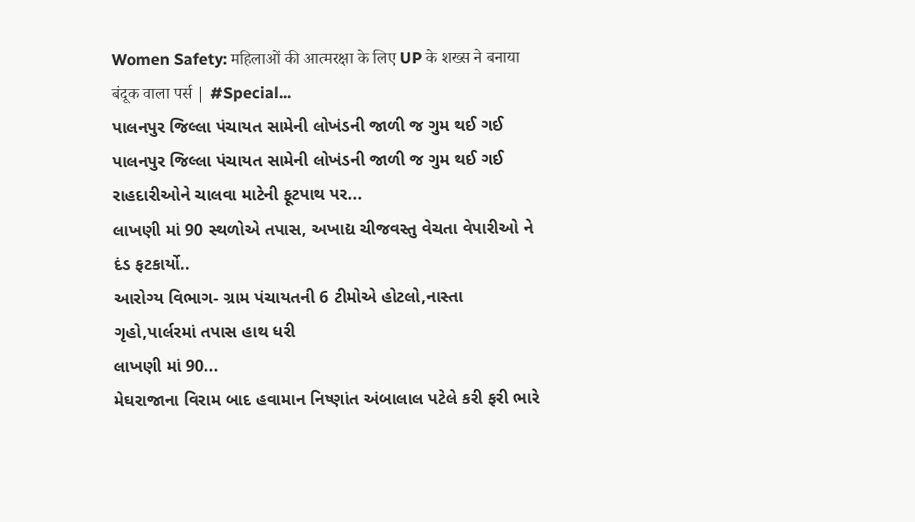Women Safety: महिलाओं की आत्मरक्षा के लिए UP के शख्स ने बनाया बंदूक वाला पर्स | #Special...
પાલનપુર જિલ્લા પંચાયત સામેની લોખંડની જાળી જ ગુમ થઈ ગઈ
પાલનપુર જિલ્લા પંચાયત સામેની લોખંડની જાળી જ ગુમ થઈ ગઈ
રાહદારીઓને ચાલવા માટેની ફૂટપાથ પર...
લાખણી માં 90 સ્થળોએ તપાસ, અખાદ્ય ચીજવસ્તુ વેચતા વેપારીઓ ને દંડ ફટકાર્યો..
આરોગ્ય વિભાગ- ગ્રામ પંચાયતની 6 ટીમોએ હોટલો,નાસ્તા ગૃહો,પાર્લરમાં તપાસ હાથ ધરી
લાખણી માં 90...
મેઘરાજાના વિરામ બાદ હવામાન નિષ્ણાંત અંબાલાલ પટેલે કરી ફરી ભારે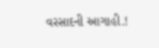વરસાદની આગાહી.!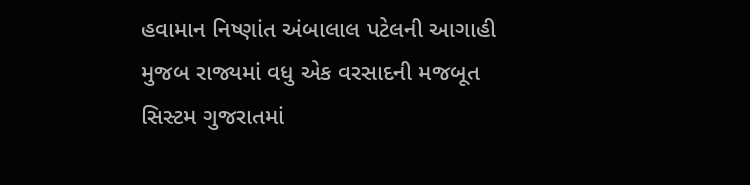હવામાન નિષ્ણાંત અંબાલાલ પટેલની આગાહી મુજબ રાજ્યમાં વધુ એક વરસાદની મજબૂત સિસ્ટમ ગુજરાતમાં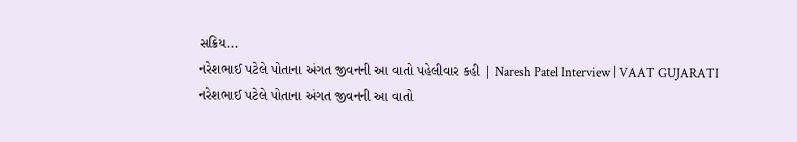સક્રિય...
નરેશભાઈ પટેલે પોતાના અંગત જીવનની આ વાતો પહેલીવાર કહી | Naresh Patel Interview | VAAT GUJARATI
નરેશભાઈ પટેલે પોતાના અંગત જીવનની આ વાતો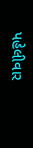પહેલીવાર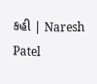કહી | Naresh Patel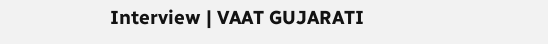Interview | VAAT GUJARATI